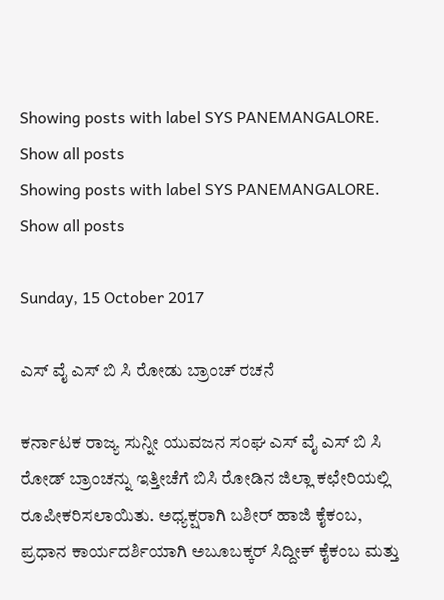Showing posts with label SYS PANEMANGALORE. Show all posts
Showing posts with label SYS PANEMANGALORE. Show all posts

Sunday, 15 October 2017

ಎಸ್ ವೈ ಎಸ್ ಬಿ ಸಿ ರೋಡು ಬ್ರಾಂಚ್ ರಚನೆ

ಕರ್ನಾಟಕ ರಾಜ್ಯ ಸುನ್ನೀ ಯುವಜನ ಸಂಘ ಎಸ್ ವೈ ಎಸ್‌ ಬಿ ಸಿ ರೋಡ್‌ ಬ್ರಾಂಚನ್ನು ಇತ್ತೀಚೆಗೆ ಬಿಸಿ ರೋಡಿನ ಜಿಲ್ಲಾ ಕಛೇರಿಯಲ್ಲಿ ರೂಪೀಕರಿಸಲಾಯಿತು. ಅಧ್ಯಕ್ಷರಾಗಿ ಬಶೀರ್ ಹಾಜಿ ಕೈಕಂಬ, ಪ್ರಧಾನ ಕಾರ್ಯದರ್ಶಿಯಾಗಿ ಅಬೂಬಕ್ಕರ್ ಸಿದ್ದೀಕ್ ಕೈಕಂಬ ಮತ್ತು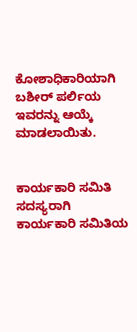ಕೋಶಾಧಿಕಾರಿಯಾಗಿ ಬಶೀರ್ ಪರ್ಲಿಯ ಇವರನ್ನು ಆಯ್ಕೆ ಮಾಡಲಾಯಿತು.


ಕಾರ್ಯಕಾರಿ ಸಮಿತಿ ಸದಸ್ಯರಾಗಿ ಕಾರ್ಯಕಾರಿ ಸಮಿತಿಯ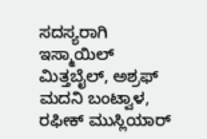ಸದಸ್ಯರಾಗಿ
ಇಸ್ಮಾಯಿಲ್ ಮಿತ್ತಬೈಲ್, ಅಶ್ರಫ್ ಮದನಿ ಬಂಟ್ವಾಳ, ರಫೀಕ್ ಮುಸ್ಲಿಯಾರ್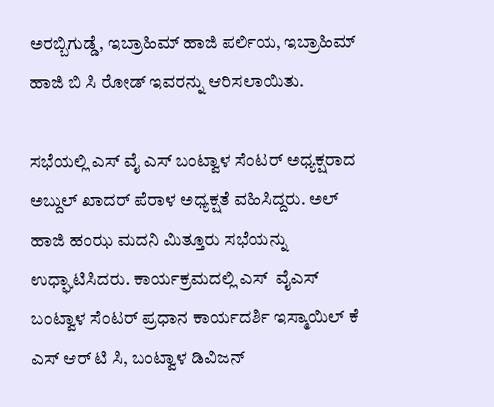ಅರಬ್ಬಿಗುಡ್ಡೆ, ಇಬ್ರಾಹಿಮ್ ಹಾಜಿ ಪರ್ಲಿಯ, ಇಬ್ರಾಹಿಮ್ ಹಾಜಿ ಬಿ ಸಿ ರೋಡ್‌ ಇವರನ್ನು ಆರಿಸಲಾಯಿತು.

ಸಭೆಯಲ್ಲಿ ಎಸ್ ವೈ ಎಸ್ ಬಂಟ್ವಾಳ ಸೆಂಟರ್ ಅಧ್ಯಕ್ಷರಾದ ಅಬ್ದುಲ್ ಖಾದರ್ ಪೆರಾಳ ಅಧ್ಯಕ್ಷತೆ ವಹಿಸಿದ್ದರು. ಅಲ್ ಹಾಜಿ ಹಂಝ ಮದನಿ ಮಿತ್ತೂರು ಸಭೆಯನ್ನು ಉಧ್ಘಾಟಿಸಿದರು. ಕಾರ್ಯಕ್ರಮದಲ್ಲಿ ಎಸ್‌  ವೈಎಸ್ ಬಂಟ್ವಾಳ ಸೆಂಟರ್ ಪ್ರಧಾನ ಕಾರ್ಯದರ್ಶಿ ಇಸ್ಮಾಯಿಲ್ ಕೆ ಎಸ್ ಆರ್ ಟಿ ಸಿ, ಬಂಟ್ವಾಳ ಡಿವಿಜನ್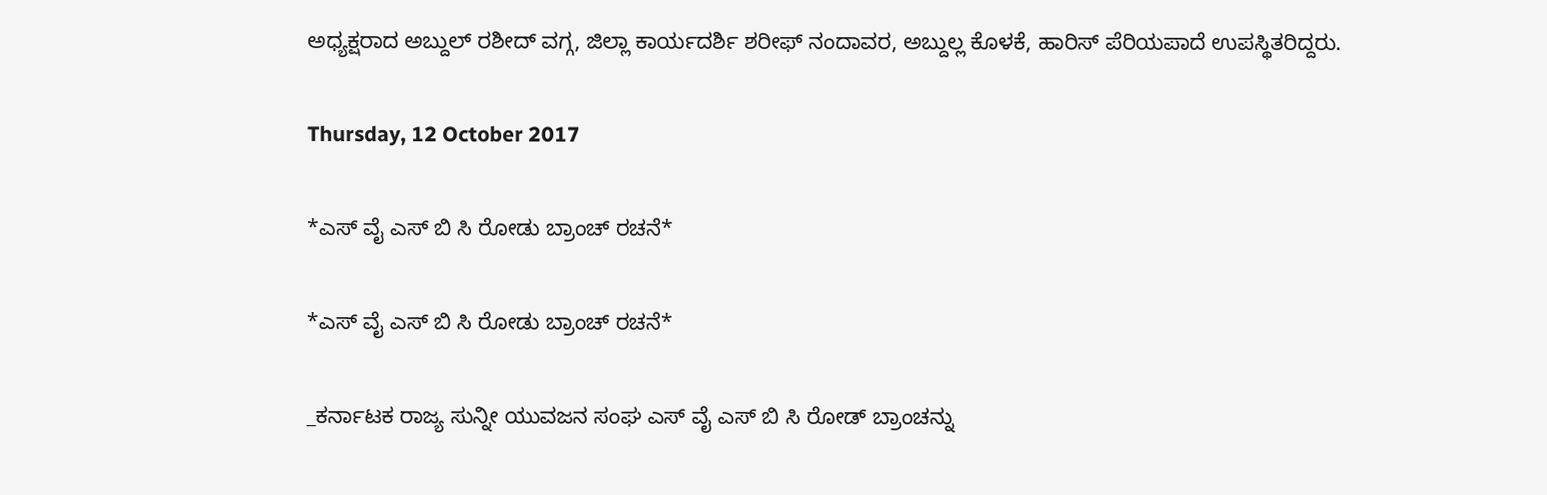ಅಧ್ಯಕ್ಷರಾದ ಅಬ್ದುಲ್ ರಶೀದ್ ವಗ್ಗ, ಜಿಲ್ಲಾ ಕಾರ್ಯದರ್ಶಿ ಶರೀಫ್ ನಂದಾವರ, ಅಬ್ದುಲ್ಲ ಕೊಳಕೆ, ಹಾರಿಸ್ ಪೆರಿಯಪಾದೆ ಉಪಸ್ಥಿತರಿದ್ದರು.

Thursday, 12 October 2017

*ಎಸ್ ವೈ ಎಸ್ ಬಿ ಸಿ ರೋಡು ಬ್ರಾಂಚ್ ರಚನೆ*

*ಎಸ್ ವೈ ಎಸ್ ಬಿ ಸಿ ರೋಡು ಬ್ರಾಂಚ್ ರಚನೆ*

_ಕರ್ನಾಟಕ ರಾಜ್ಯ ಸುನ್ನೀ ಯುವಜನ ಸಂಘ ಎಸ್ ವೈ ಎಸ್‌ ಬಿ ಸಿ ರೋಡ್‌ ಬ್ರಾಂಚನ್ನು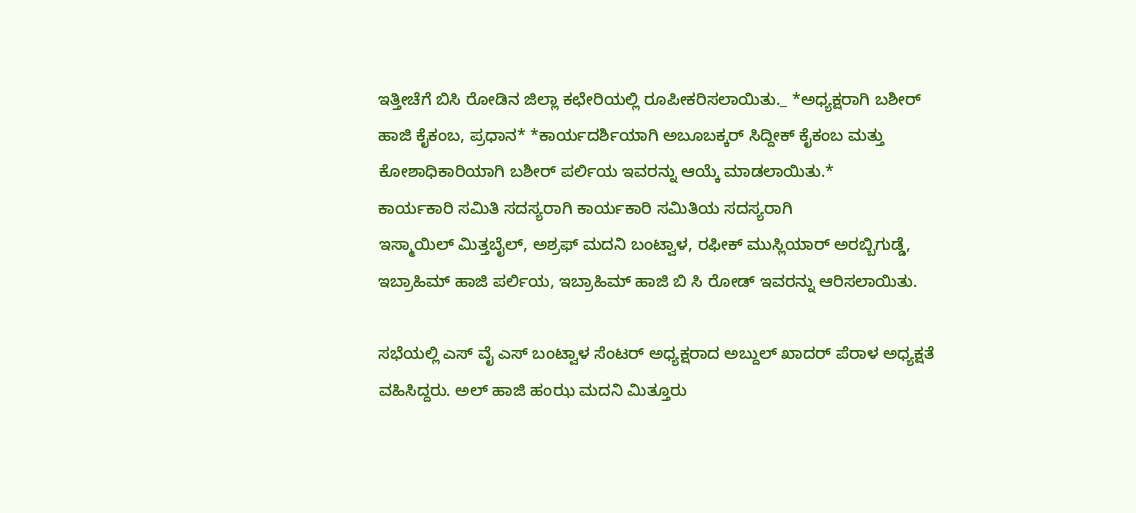ಇತ್ತೀಚೆಗೆ ಬಿಸಿ ರೋಡಿನ ಜಿಲ್ಲಾ ಕಛೇರಿಯಲ್ಲಿ ರೂಪೀಕರಿಸಲಾಯಿತು._ *ಅಧ್ಯಕ್ಷರಾಗಿ ಬಶೀರ್ ಹಾಜಿ ಕೈಕಂಬ, ಪ್ರಧಾನ* *ಕಾರ್ಯದರ್ಶಿಯಾಗಿ ಅಬೂಬಕ್ಕರ್ ಸಿದ್ದೀಕ್ ಕೈಕಂಬ ಮತ್ತು ಕೋಶಾಧಿಕಾರಿಯಾಗಿ ಬಶೀರ್ ಪರ್ಲಿಯ ಇವರನ್ನು ಆಯ್ಕೆ ಮಾಡಲಾಯಿತು.*
ಕಾರ್ಯಕಾರಿ ಸಮಿತಿ ಸದಸ್ಯರಾಗಿ ಕಾರ್ಯಕಾರಿ ಸಮಿತಿಯ ಸದಸ್ಯರಾಗಿ
ಇಸ್ಮಾಯಿಲ್ ಮಿತ್ತಬೈಲ್, ಅಶ್ರಫ್ ಮದನಿ ಬಂಟ್ವಾಳ, ರಫೀಕ್ ಮುಸ್ಲಿಯಾರ್ ಅರಬ್ಬಿಗುಡ್ಡೆ, ಇಬ್ರಾಹಿಮ್ ಹಾಜಿ ಪರ್ಲಿಯ, ಇಬ್ರಾಹಿಮ್ ಹಾಜಿ ಬಿ ಸಿ ರೋಡ್‌ ಇವರನ್ನು ಆರಿಸಲಾಯಿತು.

ಸಭೆಯಲ್ಲಿ ಎಸ್ ವೈ ಎಸ್ ಬಂಟ್ವಾಳ ಸೆಂಟರ್ ಅಧ್ಯಕ್ಷರಾದ ಅಬ್ದುಲ್ ಖಾದರ್ ಪೆರಾಳ ಅಧ್ಯಕ್ಷತೆ ವಹಿಸಿದ್ದರು. ಅಲ್ ಹಾಜಿ ಹಂಝ ಮದನಿ ಮಿತ್ತೂರು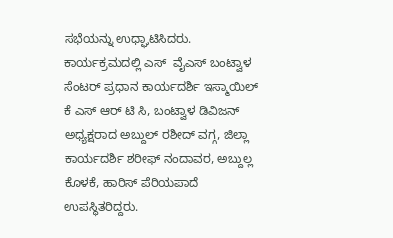ಸಭೆಯನ್ನು ಉಧ್ಘಾಟಿಸಿದರು. ಕಾರ್ಯಕ್ರಮದಲ್ಲಿ ಎಸ್‌  ವೈಎಸ್ ಬಂಟ್ವಾಳ ಸೆಂಟರ್ ಪ್ರಧಾನ ಕಾರ್ಯದರ್ಶಿ ಇಸ್ಮಾಯಿಲ್ ಕೆ ಎಸ್ ಆರ್ ಟಿ ಸಿ, ಬಂಟ್ವಾಳ ಡಿವಿಜನ್ ಅಧ್ಯಕ್ಷರಾದ ಅಬ್ದುಲ್ ರಶೀದ್ ವಗ್ಗ, ಜಿಲ್ಲಾ ಕಾರ್ಯದರ್ಶಿ ಶರೀಫ್ ನಂದಾವರ, ಅಬ್ದುಲ್ಲ ಕೊಳಕೆ, ಹಾರಿಸ್ ಪೆರಿಯಪಾದೆ ಉಪಸ್ಥಿತರಿದ್ದರು.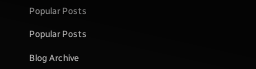Popular Posts

Popular Posts

Blog Archive